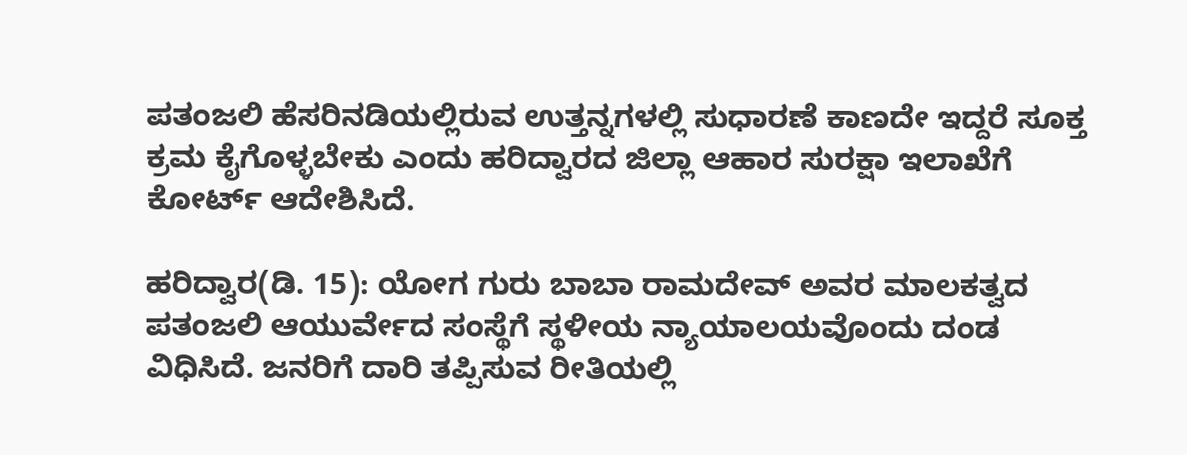ಪತಂಜಲಿ ಹೆಸರಿನಡಿಯಲ್ಲಿರುವ ಉತ್ತನ್ನಗಳಲ್ಲಿ ಸುಧಾರಣೆ ಕಾಣದೇ ಇದ್ದರೆ ಸೂಕ್ತ ಕ್ರಮ ಕೈಗೊಳ್ಳಬೇಕು ಎಂದು ಹರಿದ್ವಾರದ ಜಿಲ್ಲಾ ಆಹಾರ ಸುರಕ್ಷಾ ಇಲಾಖೆಗೆ ಕೋರ್ಟ್ ಆದೇಶಿಸಿದೆ.

ಹರಿದ್ವಾರ(ಡಿ. 15): ಯೋಗ ಗುರು ಬಾಬಾ ರಾಮದೇವ್ ಅವರ ಮಾಲಕತ್ವದ ಪತಂಜಲಿ ಆಯುರ್ವೇದ ಸಂಸ್ಥೆಗೆ ಸ್ಥಳೀಯ ನ್ಯಾಯಾಲಯವೊಂದು ದಂಡ ವಿಧಿಸಿದೆ. ಜನರಿಗೆ ದಾರಿ ತಪ್ಪಿಸುವ ರೀತಿಯಲ್ಲಿ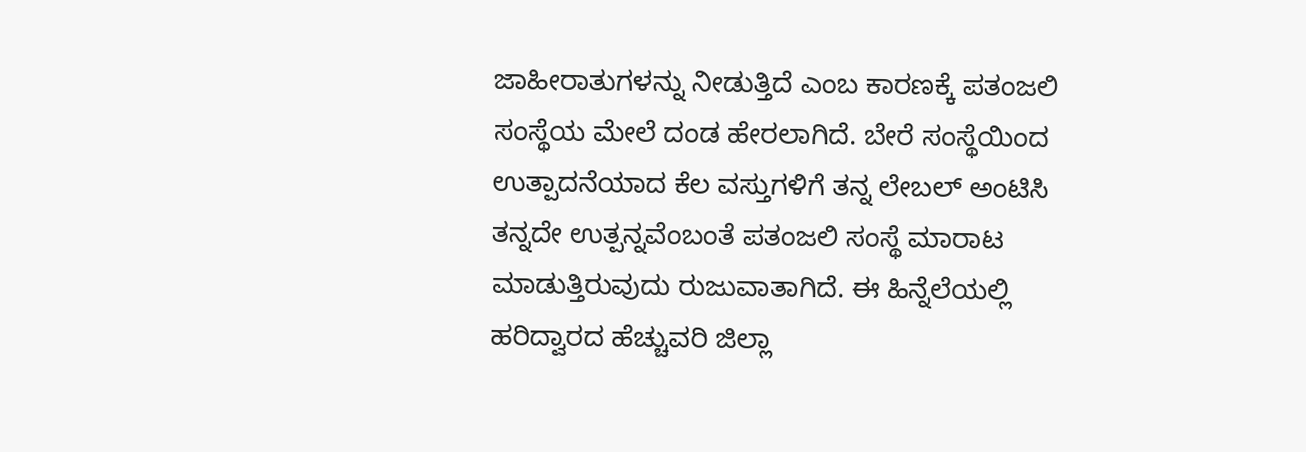ಜಾಹೀರಾತುಗಳನ್ನು ನೀಡುತ್ತಿದೆ ಎಂಬ ಕಾರಣಕ್ಕೆ ಪತಂಜಲಿ ಸಂಸ್ಥೆಯ ಮೇಲೆ ದಂಡ ಹೇರಲಾಗಿದೆ. ಬೇರೆ ಸಂಸ್ಥೆಯಿಂದ ಉತ್ಪಾದನೆಯಾದ ಕೆಲ ವಸ್ತುಗಳಿಗೆ ತನ್ನ ಲೇಬಲ್ ಅಂಟಿಸಿ ತನ್ನದೇ ಉತ್ಪನ್ನವೆಂಬಂತೆ ಪತಂಜಲಿ ಸಂಸ್ಥೆ ಮಾರಾಟ ಮಾಡುತ್ತಿರುವುದು ರುಜುವಾತಾಗಿದೆ. ಈ ಹಿನ್ನೆಲೆಯಲ್ಲಿ ಹರಿದ್ವಾರದ ಹೆಚ್ಚುವರಿ ಜಿಲ್ಲಾ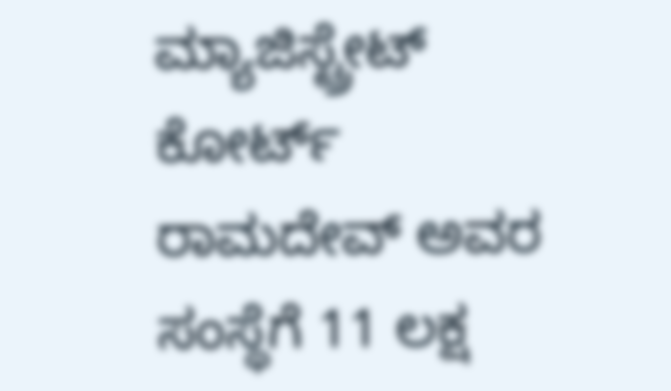ಮ್ಯಾಜಿಸ್ಟ್ರೇಟ್ ಕೋರ್ಟ್ ರಾಮದೇವ್ ಅವರ ಸಂಸ್ಥೆಗೆ 11 ಲಕ್ಷ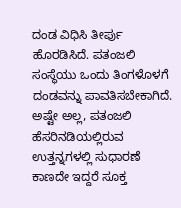ದಂಡ ವಿಧಿಸಿ ತೀರ್ಪು ಹೊರಡಿಸಿದೆ. ಪತಂಜಲಿ ಸಂಸ್ಥೆಯು ಒಂದು ತಿಂಗಳೊಳಗೆ ದಂಡವನ್ನು ಪಾವತಿಸಬೇಕಾಗಿದೆ. ಅಷ್ಟೇ ಅಲ್ಲ, ಪತಂಜಲಿ ಹೆಸರಿನಡಿಯಲ್ಲಿರುವ ಉತ್ತನ್ನಗಳಲ್ಲಿ ಸುಧಾರಣೆ ಕಾಣದೇ ಇದ್ದರೆ ಸೂಕ್ತ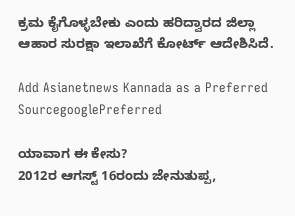ಕ್ರಮ ಕೈಗೊಳ್ಳಬೇಕು ಎಂದು ಹರಿದ್ವಾರದ ಜಿಲ್ಲಾ ಆಹಾರ ಸುರಕ್ಷಾ ಇಲಾಖೆಗೆ ಕೋರ್ಟ್ ಆದೇಶಿಸಿದೆ.

Add Asianetnews Kannada as a Preferred SourcegooglePreferred

ಯಾವಾಗ ಈ ಕೇಸು?
2012ರ ಆಗಸ್ಟ್ 16ರಂದು ಜೇನುತುಪ್ಪ,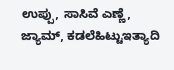ಉಪ್ಪು, ಸಾಸಿವೆ ಎಣ್ಣೆ, ಜ್ಯಾಮ್, ಕಡಲೆಹಿಟ್ಟುಇತ್ಯಾದಿ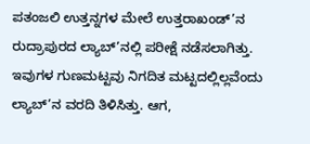ಪತಂಜಲಿ ಉತ್ತನ್ನಗಳ ಮೇಲೆ ಉತ್ತರಾಖಂಡ್’ನ ರುದ್ರಾಪುರದ ಲ್ಯಾಬ್’ನಲ್ಲಿ ಪರೀಕ್ಷೆ ನಡೆಸಲಾಗಿತ್ತು. ಇವುಗಳ ಗುಣಮಟ್ಟವು ನಿಗದಿತ ಮಟ್ಟದಲ್ಲಿಲ್ಲವೆಂದು ಲ್ಯಾಬ್’ನ ವರದಿ ತಿಳಿಸಿತ್ತು. ಆಗ,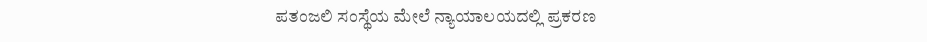ಪತಂಜಲಿ ಸಂಸ್ಥೆಯ ಮೇಲೆ ನ್ಯಾಯಾಲಯದಲ್ಲಿ ಪ್ರಕರಣ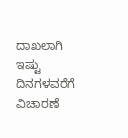ದಾಖಲಾಗಿ ಇಷ್ಟು ದಿನಗಳವರೆಗೆ ವಿಚಾರಣೆ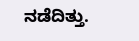ನಡೆದಿತ್ತು.